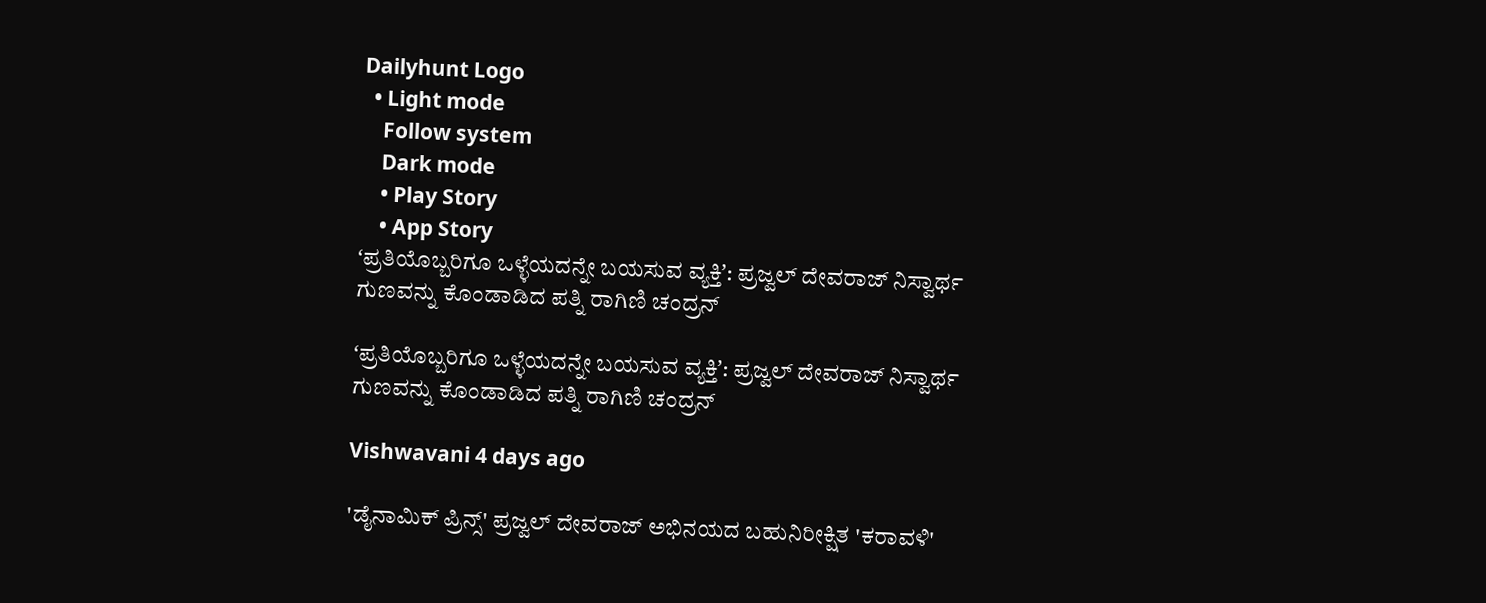Dailyhunt Logo
  • Light mode
    Follow system
    Dark mode
    • Play Story
    • App Story
ʻಪ್ರತಿಯೊಬ್ಬರಿಗೂ ಒಳ್ಳೆಯದನ್ನೇ ಬಯಸುವ ವ್ಯಕ್ತಿʼ: ಪ್ರಜ್ವಲ್‌ ದೇವರಾಜ್‌ ನಿಸ್ವಾರ್ಥ ಗುಣವನ್ನು ಕೊಂಡಾಡಿದ ಪತ್ನಿ ರಾಗಿಣಿ ಚಂದ್ರನ್‌

ʻಪ್ರತಿಯೊಬ್ಬರಿಗೂ ಒಳ್ಳೆಯದನ್ನೇ ಬಯಸುವ ವ್ಯಕ್ತಿʼ: ಪ್ರಜ್ವಲ್‌ ದೇವರಾಜ್‌ ನಿಸ್ವಾರ್ಥ ಗುಣವನ್ನು ಕೊಂಡಾಡಿದ ಪತ್ನಿ ರಾಗಿಣಿ ಚಂದ್ರನ್‌

Vishwavani 4 days ago

'ಡೈನಾಮಿಕ್ ಪ್ರಿನ್ಸ್' ಪ್ರಜ್ವಲ್ ದೇವರಾಜ್ ಅಭಿನಯದ ಬಹುನಿರೀಕ್ಷಿತ 'ಕರಾವಳಿ'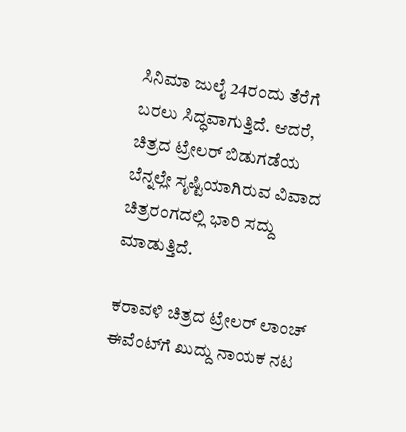ಸಿನಿಮಾ ಜುಲೈ 24ರಂದು ತೆರೆಗೆ ಬರಲು ಸಿದ್ಧವಾಗುತ್ತಿದೆ. ಆದರೆ, ಚಿತ್ರದ ಟ್ರೇಲರ್ ಬಿಡುಗಡೆಯ ಬೆನ್ನಲ್ಲೇ ಸೃಷ್ಟಿಯಾಗಿರುವ ವಿವಾದ ಚಿತ್ರರಂಗದಲ್ಲಿ ಭಾರಿ ಸದ್ದು ಮಾಡುತ್ತಿದೆ.

ಕರಾವಳಿ ಚಿತ್ರದ ಟ್ರೇಲರ್‌ ಲಾಂಚ್‌ ಈವೆಂಟ್‌ಗೆ ಖುದ್ದು ನಾಯಕ ನಟ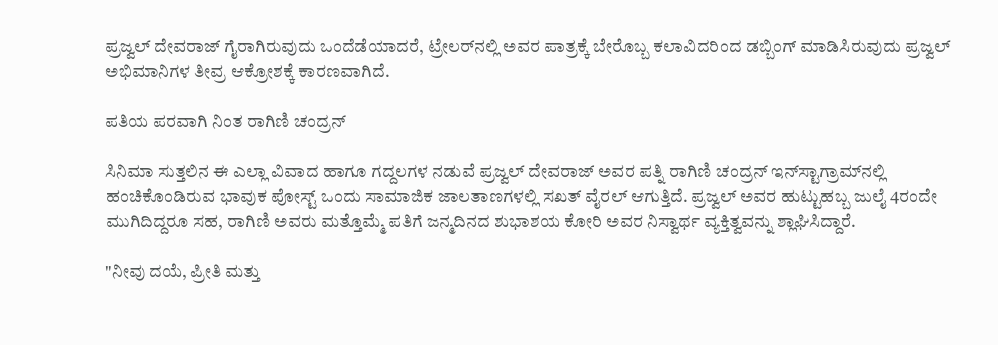ಪ್ರಜ್ವಲ್‌ ದೇವರಾಜ್ ಗೈರಾಗಿರುವುದು ಒಂದೆಡೆಯಾದರೆ, ಟ್ರೇಲರ್‌ನಲ್ಲಿ ಅವರ ಪಾತ್ರಕ್ಕೆ ಬೇರೊಬ್ಬ ಕಲಾವಿದರಿಂದ ಡಬ್ಬಿಂಗ್‌ ಮಾಡಿಸಿರುವುದು ಪ್ರಜ್ವಲ್ ಅಭಿಮಾನಿಗಳ ತೀವ್ರ ಆಕ್ರೋಶಕ್ಕೆ ಕಾರಣವಾಗಿದೆ.

ಪತಿಯ ಪರವಾಗಿ ನಿಂತ ರಾಗಿಣಿ ಚಂದ್ರನ್

ಸಿನಿಮಾ ಸುತ್ತಲಿನ ಈ ಎಲ್ಲಾ ವಿವಾದ ಹಾಗೂ ಗದ್ದಲಗಳ ನಡುವೆ ಪ್ರಜ್ವಲ್ ದೇವರಾಜ್ ಅವರ ಪತ್ನಿ ರಾಗಿಣಿ ಚಂದ್ರನ್ ಇನ್‌ಸ್ಟಾಗ್ರಾಮ್‌ನಲ್ಲಿ ಹಂಚಿಕೊಂಡಿರುವ ಭಾವುಕ ಪೋಸ್ಟ್ ಒಂದು ಸಾಮಾಜಿಕ ಜಾಲತಾಣಗಳಲ್ಲಿ ಸಖತ್ ವೈರಲ್ ಆಗುತ್ತಿದೆ. ಪ್ರಜ್ವಲ್ ಅವರ ಹುಟ್ಟುಹಬ್ಬ ಜುಲೈ 4ರಂದೇ ಮುಗಿದಿದ್ದರೂ ಸಹ, ರಾಗಿಣಿ ಅವರು ಮತ್ತೊಮ್ಮೆ ಪತಿಗೆ ಜನ್ಮದಿನದ ಶುಭಾಶಯ ಕೋರಿ ಅವರ ನಿಸ್ವಾರ್ಥ ವ್ಯಕ್ತಿತ್ವವನ್ನು ಶ್ಲಾಘಿಸಿದ್ದಾರೆ.

"ನೀವು ದಯೆ, ಪ್ರೀತಿ ಮತ್ತು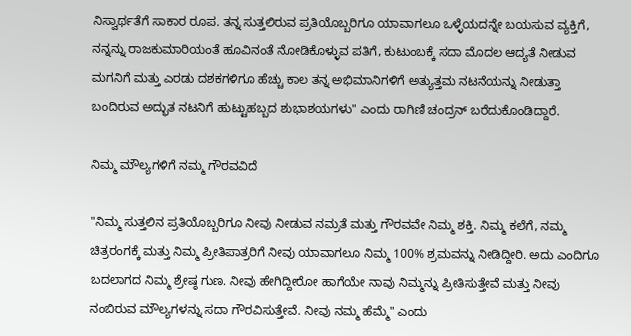ನಿಸ್ವಾರ್ಥತೆಗೆ ಸಾಕಾರ ರೂಪ. ತನ್ನ ಸುತ್ತಲಿರುವ ಪ್ರತಿಯೊಬ್ಬರಿಗೂ ಯಾವಾಗಲೂ ಒಳ್ಳೆಯದನ್ನೇ ಬಯಸುವ ವ್ಯಕ್ತಿಗೆ, ನನ್ನನ್ನು ರಾಜಕುಮಾರಿಯಂತೆ ಹೂವಿನಂತೆ ನೋಡಿಕೊಳ್ಳುವ ಪತಿಗೆ, ಕುಟುಂಬಕ್ಕೆ ಸದಾ ಮೊದಲ ಆದ್ಯತೆ ನೀಡುವ ಮಗನಿಗೆ ಮತ್ತು ಎರಡು ದಶಕಗಳಿಗೂ ಹೆಚ್ಚು ಕಾಲ ತನ್ನ ಅಭಿಮಾನಿಗಳಿಗೆ ಅತ್ಯುತ್ತಮ ನಟನೆಯನ್ನು ನೀಡುತ್ತಾ ಬಂದಿರುವ ಅದ್ಭುತ ನಟನಿಗೆ ಹುಟ್ಟುಹಬ್ಬದ ಶುಭಾಶಯಗಳು" ಎಂದು ರಾಗಿಣಿ ಚಂದ್ರನ್‌ ಬರೆದುಕೊಂಡಿದ್ದಾರೆ.

ನಿಮ್ಮ ಮೌಲ್ಯಗಳಿಗೆ ನಮ್ಮ ಗೌರವವಿದೆ

"ನಿಮ್ಮ ಸುತ್ತಲಿನ ಪ್ರತಿಯೊಬ್ಬರಿಗೂ ನೀವು ನೀಡುವ ನಮ್ರತೆ ಮತ್ತು ಗೌರವವೇ ನಿಮ್ಮ ಶಕ್ತಿ. ನಿಮ್ಮ ಕಲೆಗೆ, ನಮ್ಮ ಚಿತ್ರರಂಗಕ್ಕೆ ಮತ್ತು ನಿಮ್ಮ ಪ್ರೀತಿಪಾತ್ರರಿಗೆ ನೀವು ಯಾವಾಗಲೂ ನಿಮ್ಮ 100% ಶ್ರಮವನ್ನು ನೀಡಿದ್ದೀರಿ. ಅದು ಎಂದಿಗೂ ಬದಲಾಗದ ನಿಮ್ಮ ಶ್ರೇಷ್ಠ ಗುಣ. ನೀವು ಹೇಗಿದ್ದೀರೋ ಹಾಗೆಯೇ ನಾವು ನಿಮ್ಮನ್ನು ಪ್ರೀತಿಸುತ್ತೇವೆ ಮತ್ತು ನೀವು ನಂಬಿರುವ ಮೌಲ್ಯಗಳನ್ನು ಸದಾ ಗೌರವಿಸುತ್ತೇವೆ. ನೀವು ನಮ್ಮ ಹೆಮ್ಮೆ" ಎಂದು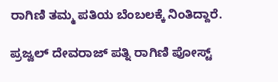ರಾಗಿಣಿ ತಮ್ಮ ಪತಿಯ ಬೆಂಬಲಕ್ಕೆ ನಿಂತಿದ್ದಾರೆ.

ಪ್ರಜ್ವಲ್‌ ದೇವರಾಜ್‌ ಪತ್ನಿ ರಾಗಿಣಿ ಪೋಸ್ಟ್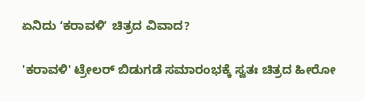ಏನಿದು ʻಕರಾವಳಿʼ ಚಿತ್ರದ ವಿವಾದ?

'ಕರಾವಳಿ' ಟ್ರೇಲರ್ ಬಿಡುಗಡೆ ಸಮಾರಂಭಕ್ಕೆ ಸ್ವತಃ ಚಿತ್ರದ ಹೀರೋ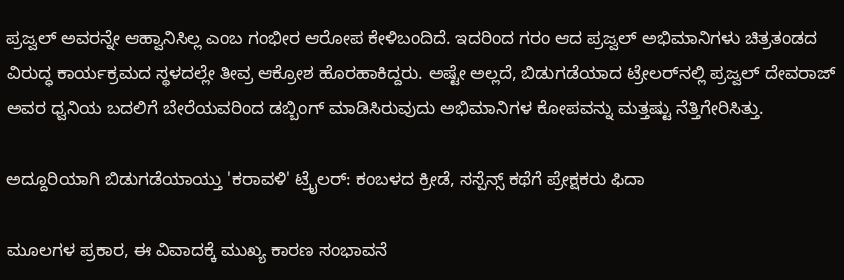ಪ್ರಜ್ವಲ್‌ ಅವರನ್ನೇ ಆಹ್ವಾನಿಸಿಲ್ಲ ಎಂಬ ಗಂಭೀರ ಆರೋಪ ಕೇಳಿಬಂದಿದೆ. ಇದರಿಂದ ಗರಂ ಆದ ಪ್ರಜ್ವಲ್ ಅಭಿಮಾನಿಗಳು ಚಿತ್ರತಂಡದ ವಿರುದ್ಧ ಕಾರ್ಯಕ್ರಮದ ಸ್ಥಳದಲ್ಲೇ ತೀವ್ರ ಆಕ್ರೋಶ ಹೊರಹಾಕಿದ್ದರು. ಅಷ್ಟೇ ಅಲ್ಲದೆ, ಬಿಡುಗಡೆಯಾದ ಟ್ರೇಲರ್‌ನಲ್ಲಿ ಪ್ರಜ್ವಲ್ ದೇವರಾಜ್ ಅವರ ಧ್ವನಿಯ ಬದಲಿಗೆ ಬೇರೆಯವರಿಂದ ಡಬ್ಬಿಂಗ್ ಮಾಡಿಸಿರುವುದು ಅಭಿಮಾನಿಗಳ ಕೋಪವನ್ನು ಮತ್ತಷ್ಟು ನೆತ್ತಿಗೇರಿಸಿತ್ತು.

ಅದ್ದೂರಿಯಾಗಿ ಬಿಡುಗಡೆಯಾಯ್ತು 'ಕರಾವಳಿ' ಟ್ರೈಲರ್: ಕಂಬಳದ ಕ್ರೀಡೆ, ಸಸ್ಪೆನ್ಸ್ ಕಥೆಗೆ ಪ್ರೇಕ್ಷಕರು ಫಿದಾ

ಮೂಲಗಳ ಪ್ರಕಾರ, ಈ ವಿವಾದಕ್ಕೆ ಮುಖ್ಯ ಕಾರಣ ಸಂಭಾವನೆ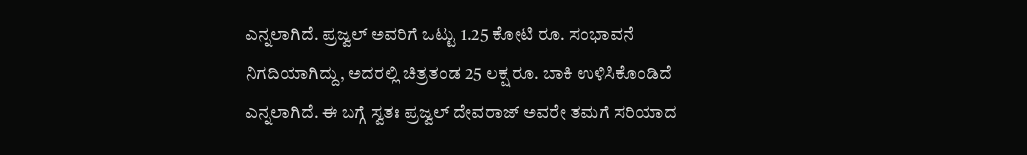ಎನ್ನಲಾಗಿದೆ. ಪ್ರಜ್ವಲ್ ಅವರಿಗೆ ಒಟ್ಟು 1.25 ಕೋಟಿ ರೂ. ಸಂಭಾವನೆ ನಿಗದಿಯಾಗಿದ್ದು, ಅದರಲ್ಲಿ ಚಿತ್ರತಂಡ 25 ಲಕ್ಷ ರೂ. ಬಾಕಿ ಉಳಿಸಿಕೊಂಡಿದೆ ಎನ್ನಲಾಗಿದೆ. ಈ ಬಗ್ಗೆ ಸ್ವತಃ ಪ್ರಜ್ವಲ್ ದೇವರಾಜ್ ಅವರೇ ತಮಗೆ ಸರಿಯಾದ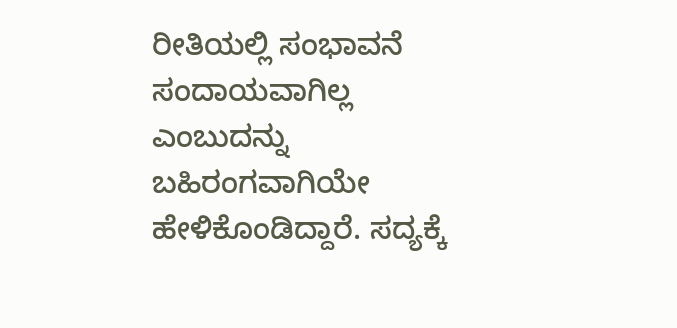ರೀತಿಯಲ್ಲಿ ಸಂಭಾವನೆ ಸಂದಾಯವಾಗಿಲ್ಲ ಎಂಬುದನ್ನು ಬಹಿರಂಗವಾಗಿಯೇ ಹೇಳಿಕೊಂಡಿದ್ದಾರೆ. ಸದ್ಯಕ್ಕೆ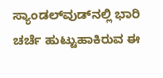ಸ್ಯಾಂಡಲ್‌ವುಡ್‌ನಲ್ಲಿ ಭಾರಿ ಚರ್ಚೆ ಹುಟ್ಟುಹಾಕಿರುವ ಈ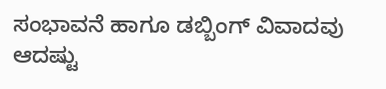ಸಂಭಾವನೆ ಹಾಗೂ ಡಬ್ಬಿಂಗ್ ವಿವಾದವು ಆದಷ್ಟು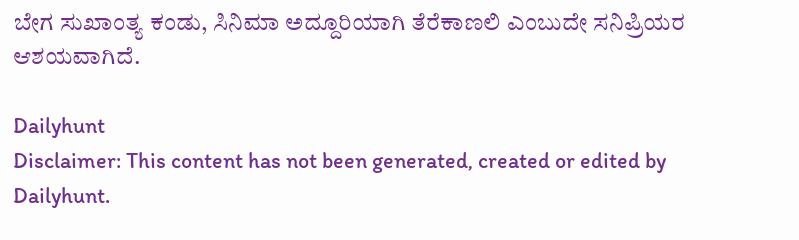ಬೇಗ ಸುಖಾಂತ್ಯ ಕಂಡು, ಸಿನಿಮಾ ಅದ್ದೂರಿಯಾಗಿ ತೆರೆಕಾಣಲಿ ಎಂಬುದೇ ಸನಿಪ್ರಿಯರ ಆಶಯವಾಗಿದೆ.

Dailyhunt
Disclaimer: This content has not been generated, created or edited by Dailyhunt.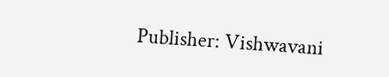Publisher: Vishwavani